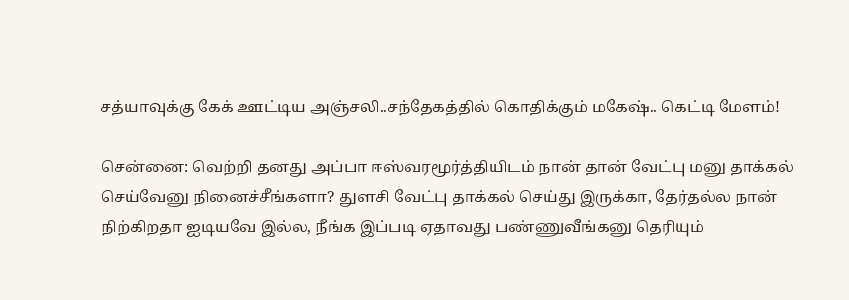சத்யாவுக்கு கேக் ஊட்டிய அஞ்சலி..சந்தேகத்தில் கொதிக்கும் மகேஷ்.. கெட்டி மேளம்!

சென்னை: வெற்றி தனது அப்பா ஈஸ்வரமூர்த்தியிடம் நான் தான் வேட்பு மனு தாக்கல் செய்வேனு நினைச்சீங்களா? துளசி வேட்பு தாக்கல் செய்து இருக்கா, தேர்தல்ல நான் நிற்கிறதா ஐடியவே இல்ல, நீங்க இப்படி ஏதாவது பண்ணுவீங்கனு தெரியும்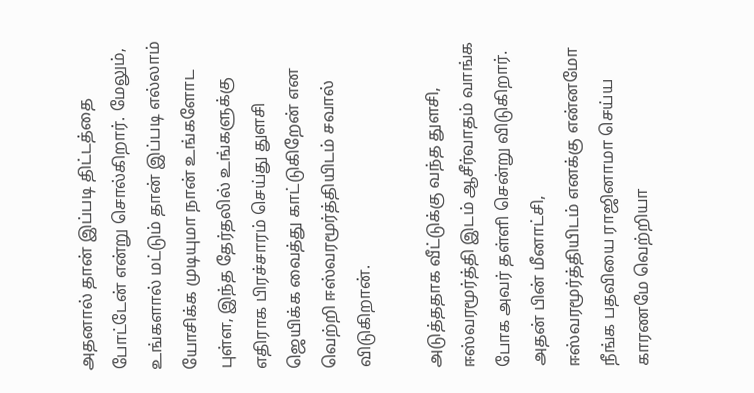அதனால் தான் இப்படி திட்டத்தை போட்டேன் என்று சொல்கிறார். மேலும், உங்களால் மட்டும் தான் இப்படி எல்லாம் யோசிக்க முடியுமா நான் உங்களோட புள்ள, இந்த தேர்தலில் உங்களுக்கு எதிராக பிரச்சாரம் செய்து துளசி ஜெயிக்க வைத்து காட்டுகிறேன் என வெற்றி ஈஸ்வரமூர்த்தியிடம் சவால் விடுகிறான்.

அடுத்ததாக வீட்டுக்கு வந்த துளசி, ஈஸ்வரமூர்த்தி இடம் ஆசீர்வாதம் வாங்க போக அவர் தள்ளி சென்று விடுகிறார். அதன் பின் மீனாட்சி, ஈஸ்வரமூர்த்தியிடம் எனக்கு என்னமோ நீங்க பதவியை ராஜினாமா செய்ய காரணமே வெற்றியா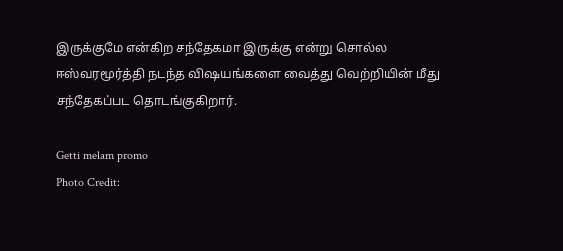இருக்குமே என்கிற சந்தேகமா இருக்கு என்று சொல்ல ஈஸ்வரமூர்த்தி நடந்த விஷயங்களை வைத்து வெற்றியின் மீது சந்தேகப்பட தொடங்குகிறார்.

Getti melam promo
Photo Credit: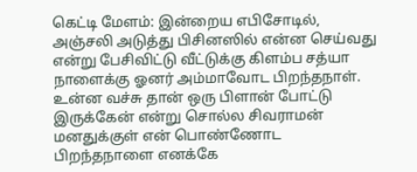கெட்டி மேளம்: இன்றைய எபிசோடில், அஞ்சலி அடுத்து பிசினஸில் என்ன செய்வது என்று பேசிவிட்டு வீட்டுக்கு கிளம்ப சத்யா நாளைக்கு ஓனர் அம்மாவோட பிறந்தநாள். உன்ன வச்சு தான் ஒரு பிளான் போட்டு இருக்கேன் என்று சொல்ல சிவராமன் மனதுக்குள் என் பொண்ணோட பிறந்தநாளை எனக்கே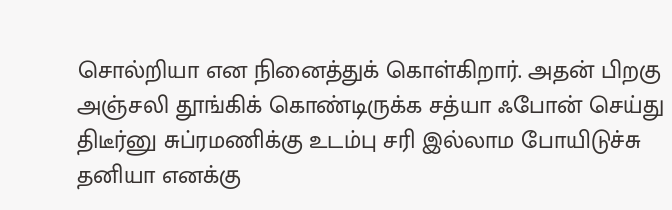சொல்றியா என நினைத்துக் கொள்கிறார். அதன் பிறகு அஞ்சலி தூங்கிக் கொண்டிருக்க சத்யா ஃபோன் செய்து திடீர்னு சுப்ரமணிக்கு உடம்பு சரி இல்லாம போயிடுச்சு தனியா எனக்கு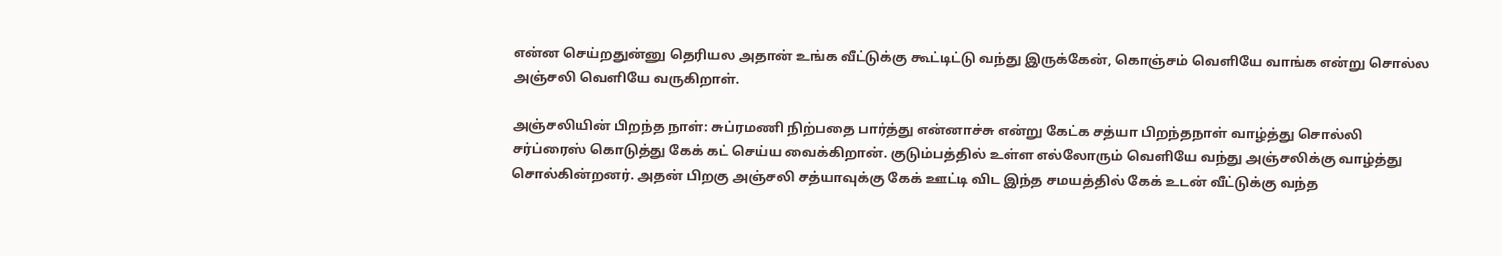என்ன செய்றதுன்னு தெரியல அதான் உங்க வீட்டுக்கு கூட்டிட்டு வந்து இருக்கேன், கொஞ்சம் வெளியே வாங்க என்று சொல்ல அஞ்சலி வெளியே வருகிறாள்.

அஞ்சலியின் பிறந்த நாள்: சுப்ரமணி நிற்பதை பார்த்து என்னாச்சு என்று கேட்க சத்யா பிறந்தநாள் வாழ்த்து சொல்லி சர்ப்ரைஸ் கொடுத்து கேக் கட் செய்ய வைக்கிறான். குடும்பத்தில் உள்ள எல்லோரும் வெளியே வந்து அஞ்சலிக்கு வாழ்த்து சொல்கின்றனர். அதன் பிறகு அஞ்சலி சத்யாவுக்கு கேக் ஊட்டி விட இந்த சமயத்தில் கேக் உடன் வீட்டுக்கு வந்த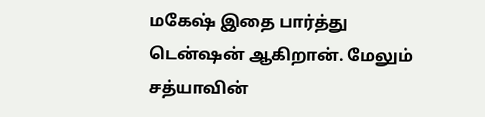மகேஷ் இதை பார்த்து டென்ஷன் ஆகிறான். மேலும் சத்யாவின்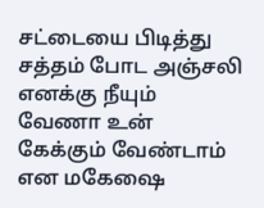சட்டையை பிடித்து சத்தம் போட அஞ்சலி எனக்கு நீயும் வேணா உன் கேக்கும் வேண்டாம் என மகேஷை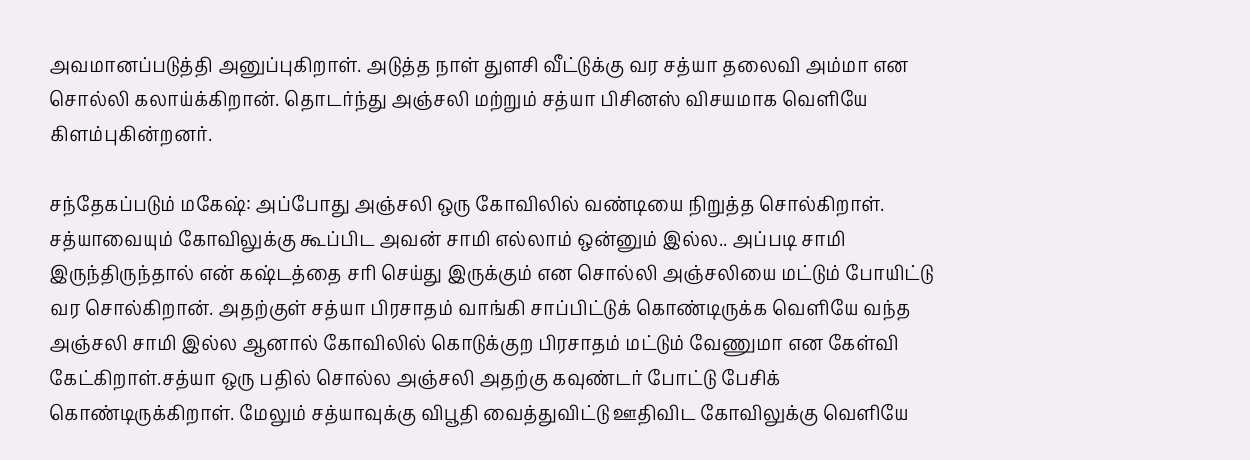அவமானப்படுத்தி அனுப்புகிறாள். அடுத்த நாள் துளசி வீட்டுக்கு வர சத்யா தலைவி அம்மா என சொல்லி கலாய்க்கிறான். தொடர்ந்து அஞ்சலி மற்றும் சத்யா பிசினஸ் விசயமாக வெளியே கிளம்புகின்றனர்.

சந்தேகப்படும் மகேஷ்: அப்போது அஞ்சலி ஒரு கோவிலில் வண்டியை நிறுத்த சொல்கிறாள். சத்யாவையும் கோவிலுக்கு கூப்பிட அவன் சாமி எல்லாம் ஒன்னும் இல்ல.. அப்படி சாமி இருந்திருந்தால் என் கஷ்டத்தை சரி செய்து இருக்கும் என சொல்லி அஞ்சலியை மட்டும் போயிட்டு வர சொல்கிறான். அதற்குள் சத்யா பிரசாதம் வாங்கி சாப்பிட்டுக் கொண்டிருக்க வெளியே வந்த அஞ்சலி சாமி இல்ல ஆனால் கோவிலில் கொடுக்குற பிரசாதம் மட்டும் வேணுமா என கேள்வி கேட்கிறாள்.சத்யா ஒரு பதில் சொல்ல அஞ்சலி அதற்கு கவுண்டர் போட்டு பேசிக் கொண்டிருக்கிறாள். மேலும் சத்யாவுக்கு விபூதி வைத்துவிட்டு ஊதிவிட கோவிலுக்கு வெளியே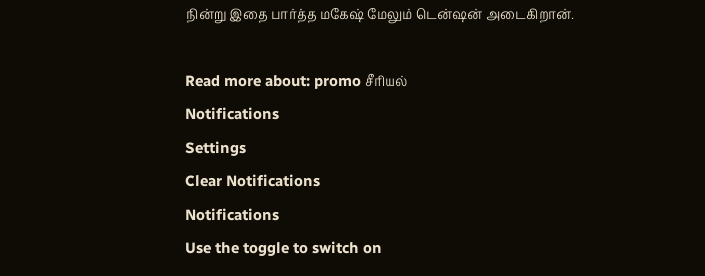நின்று இதை பார்த்த மகேஷ் மேலும் டென்ஷன் அடைகிறான்.

Read more about: promo சீரியல்
Notifications
Settings
Clear Notifications
Notifications
Use the toggle to switch on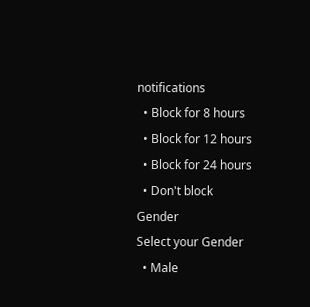notifications
  • Block for 8 hours
  • Block for 12 hours
  • Block for 24 hours
  • Don't block
Gender
Select your Gender
  • Male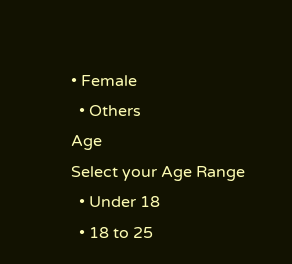• Female
  • Others
Age
Select your Age Range
  • Under 18
  • 18 to 25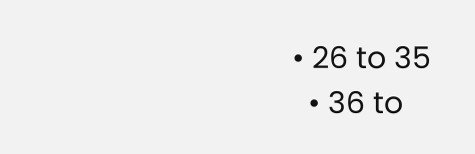• 26 to 35
  • 36 to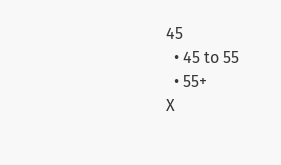45
  • 45 to 55
  • 55+
X